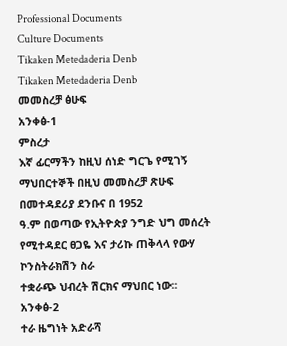Professional Documents
Culture Documents
Tikaken Metedaderia Denb
Tikaken Metedaderia Denb
መመስረቻ ፅሁፍ
አንቀፅ-1
ምስረታ
እኛ ፊርማችን ከዚህ ሰነድ ግርጌ የሚገኝ ማህበርተኞች በዚህ መመስረቻ ጽሁፍ በመተዳደሪያ ደንቡና በ 1952
ዓ.ም በወጣው የኢትዮጵያ ንግድ ህግ መሰረት የሚተዳደር ፀጋዬ እና ታሪኩ ጠቅላላ የውሃ ኮንስትራክሽን ስራ
ተቋራጭ ህብረት ሽርክና ማህበር ነው፡፡
አንቀፅ-2
ተራ ዜግነት አድራሻ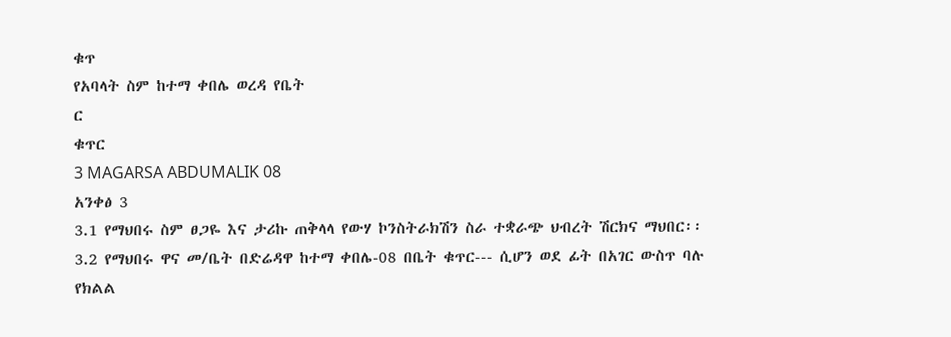ቁጥ
የአባላት ስም ከተማ ቀበሌ ወረዳ የቤት
ር
ቁጥር
3 MAGARSA ABDUMALIK 08
አንቀፅ 3
3.1 የማህበሩ ስም ፀጋዬ እና ታሪኩ ጠቅላላ የውሃ ኮንስትራክሽን ስራ ተቋራጭ ህብረት ሽርክና ማህበር፡፡
3.2 የማህበሩ ዋና መ/ቤት በድሬዳዋ ከተማ ቀበሌ-08 በቤት ቁጥር--- ሲሆን ወደ ፊት በአገር ውስጥ ባሉ
የክልል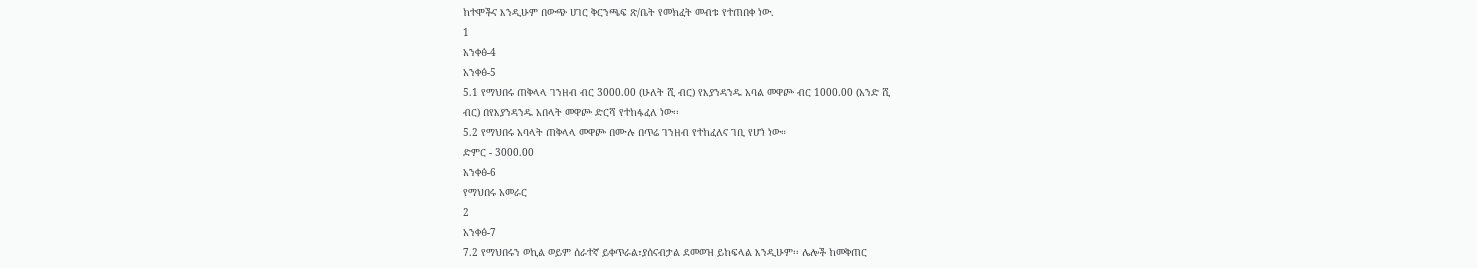ከተሞችና እንዲሁም በውጭ ሀገር ቅርንጫፍ ጽ/ቤት የመክፈት መብቱ የተጠበቀ ነው.
1
አንቀፅ-4
አንቀፅ-5
5.1 የማህበሩ ጠቅላላ ገንዘብ ብር 3000.00 (ሁለት ሺ ብር) የእያንዳንዱ አባል መዋጮ ብር 1000.00 (አንድ ሺ
ብር) በየእያንዳንዱ አበላት መዋጮ ድርሻ የተከፋፈለ ነው፡፡
5.2 የማህበሩ አባላት ጠቅላላ መዋጮ በሙሉ በጥሬ ገንዘብ የተከፈለና ገቢ የሆነ ነው።
ድምር - 3000.00
አንቀፅ-6
የማህበሩ አመራር
2
አንቀፅ-7
7.2 የማህበሩን ወኪል ወይም ሰራተኛ ይቀጥራል፣ያሰናብታል ደመወዝ ይከፍላል እንዲሁም፡፡ ሌሎች ከመቅጠር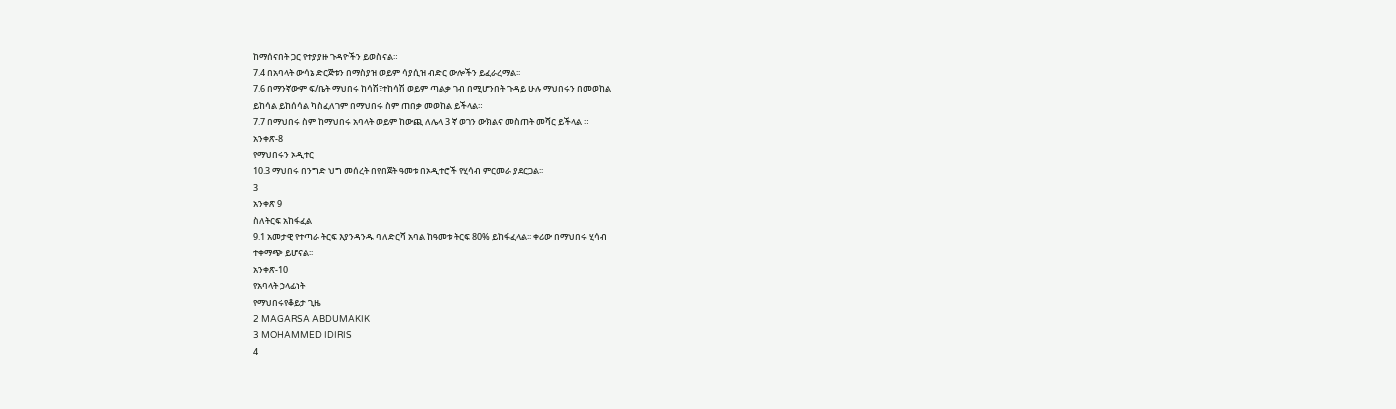ከማሰናበት ጋር የተያያዙ ጉዳዮችን ይወስናል።
7.4 በአባላት ውሳኔ ድርጅቱን በማስያዝ ወይም ሳያሲዝ ብድር ውሎችን ይፈራረማል፡፡
7.6 በማንኛውም ፍ/ቤት ማህበሩ ከሳሽ፣ተከሳሽ ወይም ጣልቃ ገብ በሚሆንበት ጉዳይ ሁሉ ማህበሩን በመወከል
ይከሳል ይከሰሳል ካስፈለገም በማህበሩ ስም ጠበቃ መወከል ይችላል።
7.7 በማህበሩ ስም ከማህበሩ አባላት ወይም ከውጪ ለሌላ 3 ኛ ወገን ውክልና መስጠት መሻር ይችላል ።
አንቀጽ-8
የማህበሩን ኦዲተር
10.3 ማህበሩ በንግድ ህግ መሰረት በየበጀት ዓመቱ በኦዲተሮች የሂሳብ ምርመራ ያደርጋል፡፡
3
አንቀጽ 9
ስለትርፍ አከፋፈል
9.1 አመታዊ የተጣራ ትርፍ እያንዳንዱ ባለድርሻ አባል ከዓመቱ ትርፍ 80% ይከፋፈላል፡፡ ቀሪው በማህበሩ ሂሳብ
ተቀማጭ ይሆናል፡፡
አንቀጽ-10
የአባላት ኃላፊነት
የማህበሩየቆይታ ጊዜ
2 MAGARSA ABDUMAKIK
3 MOHAMMED IDIRIS
4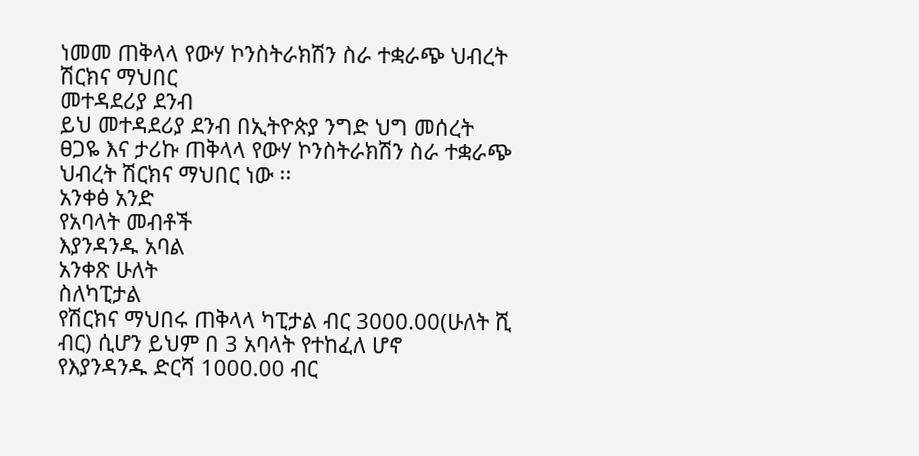ነመመ ጠቅላላ የውሃ ኮንስትራክሽን ስራ ተቋራጭ ህብረት ሽርክና ማህበር
መተዳደሪያ ደንብ
ይህ መተዳደሪያ ደንብ በኢትዮጵያ ንግድ ህግ መሰረት ፀጋዬ እና ታሪኩ ጠቅላላ የውሃ ኮንስትራክሽን ስራ ተቋራጭ
ህብረት ሽርክና ማህበር ነው ፡፡
አንቀፅ አንድ
የአባላት መብቶች
እያንዳንዱ አባል
አንቀጽ ሁለት
ስለካፒታል
የሽርክና ማህበሩ ጠቅላላ ካፒታል ብር 3000.00(ሁለት ሺ ብር) ሲሆን ይህም በ 3 አባላት የተከፈለ ሆኖ
የእያንዳንዱ ድርሻ 1000.00 ብር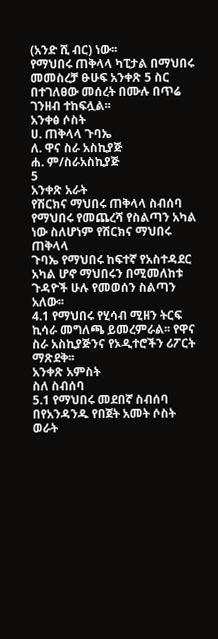(አንድ ሺ ብር) ነው፡፡
የማህበሩ ጠቅላላ ካፒታል በማህበሩ መመስረቻ ፁሁፍ አንቀጽ 5 ስር በተገለፀው መሰረት በሙሉ በጥሬ
ገንዘብ ተከፍሏል፡፡
አንቀፅ ሶስት
ሀ. ጠቅላላ ጉባኤ
ለ. ዋና ስራ አስኪያጅ
ሐ. ም/ስራአስኪያጅ
5
አንቀጽ አራት
የሽርክና ማህበሩ ጠቅላላ ስብሰባ የማህበሩ የመጨረሻ የስልጣን አካል ነው ስለሆነም የሽርክና ማህበሩ ጠቅላላ
ጉባኤ የማህበሩ ከፍተኛ የአስተዳደር አካል ሆኖ ማህበሩን በሚመለከቱ ጉዳዮች ሁሉ የመወሰን ስልጣን አለው፡፡
4.1 የማህበሩ የሂሳብ ሚዘን ትርፍ ኪሳራ መግለጫ ይመረምራል፡፡ የዋና ስራ አስኪያጅንና የኦዲተሮችን ሪፖርት
ማጽደቅ፡፡
አንቀጽ አምስት
ስለ ስብሰባ
5.1 የማህበሩ መደበኛ ስብሰባ በየአንዳንዱ የበጀት አመት ሶስት ወራት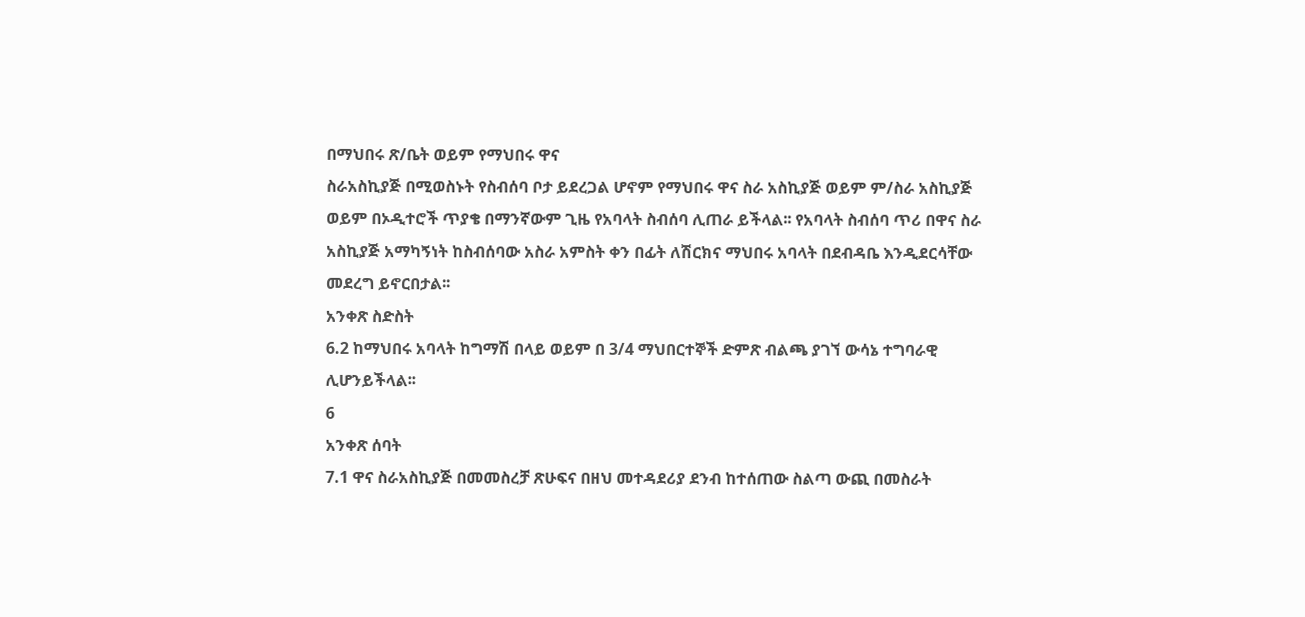በማህበሩ ጽ/ቤት ወይም የማህበሩ ዋና
ስራአስኪያጅ በሚወስኑት የስብሰባ ቦታ ይደረጋል ሆኖም የማህበሩ ዋና ስራ አስኪያጅ ወይም ም/ስራ አስኪያጅ
ወይም በኦዲተሮች ጥያቄ በማንኛውም ጊዜ የአባላት ስብሰባ ሊጠራ ይችላል፡፡ የአባላት ስብሰባ ጥሪ በዋና ስራ
አስኪያጅ አማካኝነት ከስብሰባው አስራ አምስት ቀን በፊት ለሽርክና ማህበሩ አባላት በደብዳቤ እንዲደርሳቸው
መደረግ ይኖርበታል፡፡
አንቀጽ ስድስት
6.2 ከማህበሩ አባላት ከግማሽ በላይ ወይም በ 3/4 ማህበርተኞች ድምጽ ብልጫ ያገኘ ውሳኔ ተግባራዊ
ሊሆንይችላል፡፡
6
አንቀጽ ሰባት
7.1 ዋና ስራአስኪያጅ በመመስረቻ ጽሁፍና በዘህ መተዳደሪያ ደንብ ከተሰጠው ስልጣ ውጪ በመስራት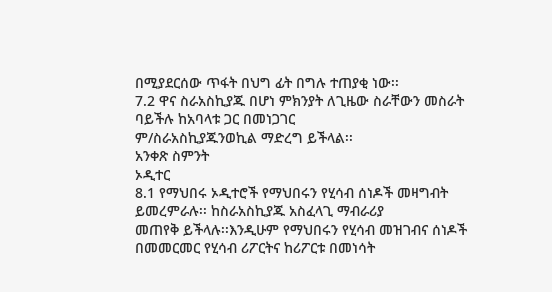በሚያደርሰው ጥፋት በህግ ፊት በግሉ ተጠያቂ ነው፡፡
7.2 ዋና ስራአስኪያጁ በሆነ ምክንያት ለጊዜው ስራቸውን መስራት ባይችሉ ከአባላቱ ጋር በመነጋገር
ም/ስራአስኪያጁንወኪል ማድረግ ይችላል፡፡
አንቀጽ ስምንት
ኦዲተር
8.1 የማህበሩ ኦዲተሮች የማህበሩን የሂሳብ ሰነዶች መዛግብት ይመረምራሉ፡፡ ከስራአስኪያጁ አስፈላጊ ማብራሪያ
መጠየቅ ይችላሉ፡፡እንዲሁም የማህበሩን የሂሳብ መዝገብና ሰነዶች በመመርመር የሂሳብ ሪፖርትና ከሪፖርቱ በመነሳት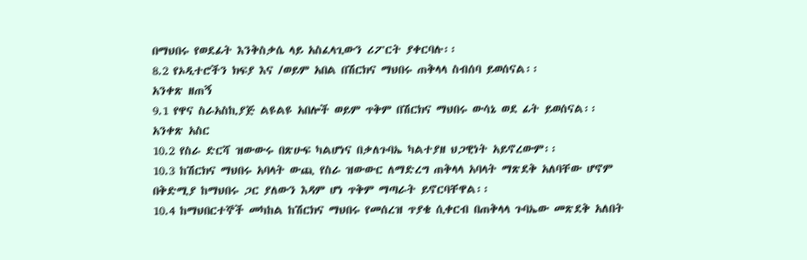በማህበሩ የወደፊት እንቅስቃሴ ላይ አስፈላጊውን ሪፖርት ያቀርባሉ፡፡
8.2 የኦዲተሮችን ክፍያ እና /ወይም አበል በሽርክና ማህበሩ ጠቅላላ ስብሰባ ይወሰናል፡፡
አንቀጽ ዘጠኝ
9.1 የዋና ስራአስኪያጅ ልዩልዩ አበሎች ወይም ጥቅም በሽርክና ማህበሩ ውሳኔ ወደ ፊት ይወሰናል፡፡
አንቀጽ አስር
10.2 የስራ ድርሻ ዝውውሩ በጽሁፍ ካልሆነና በቃለጉባኤ ካልተያዘ ህጋዊነት አይኖረውም፡፡
10.3 ከሽርክና ማህበሩ አባላት ውጪ የስራ ዝውውር ለማድረግ ጠቅላላ አባላት ማጽደቅ አለባቸው ሆኖም
በቅድሚያ ከማህበሩ ጋር ያለውን እዳም ሆነ ጥቅም ማጣራት ይኖርባቸዋል፡፡
10.4 ከማህበርተኞች መካከል ከሽርክና ማህበሩ የመሰረዝ ጥያቄ ሲቀርብ በጠቅላላ ጉባኤው መጽደቅ አለበት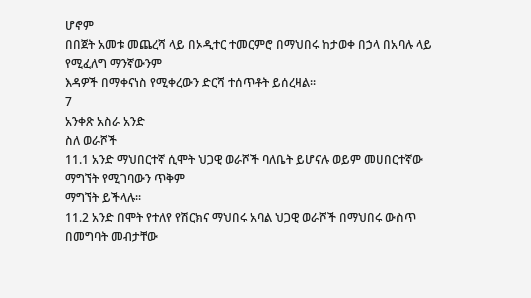ሆኖም
በበጀት አመቱ መጨረሻ ላይ በኦዲተር ተመርምሮ በማህበሩ ከታወቀ በኃላ በአባሉ ላይ የሚፈለግ ማንኛውንም
እዳዎች በማቀናነስ የሚቀረውን ድርሻ ተሰጥቶት ይሰረዛል፡፡
7
አንቀጽ አስራ አንድ
ስለ ወራሾች
11.1 አንድ ማህበርተኛ ሲሞት ህጋዊ ወራሾች ባለቤት ይሆናሉ ወይም መሀበርተኛው ማግኘት የሚገባውን ጥቅም
ማግኘት ይችላሉ፡፡
11.2 አንድ በሞት የተለየ የሽርክና ማህበሩ አባል ህጋዊ ወራሾች በማህበሩ ውስጥ በመግባት መብታቸው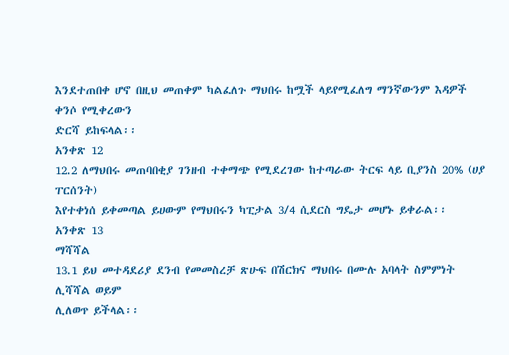እንደተጠበቀ ሆኖ በዚህ መጠቀም ካልፈለጉ ማህበሩ ከሟች ላይየሚፈለግ ማንኛውንም እዳዎች ቀንሶ የሚቀረውን
ድርሻ ይከፍላል፡፡
አንቀጽ 12
12.2 ለማህበሩ መጠባበቂያ ገንዘብ ተቀማጭ የሚደረገው ከተጣራው ትርፍ ላይ ቢያንስ 20% (ሀያ ፐርሰንት)
እየተቀነሰ ይቀመጣል ይሀውም የማህበሩን ካፒታል 3/4 ሲደርስ ግዴታ መሆኑ ይቀራል፡፡
አንቀጽ 13
ማሻሻል
13.1 ይህ መተዳደሪያ ደንብ የመመስረቻ ጽሁፍ በሽርክና ማህበሩ በሙሉ አባላት ስምምነት ሊሻሻል ወይም
ሊለወጥ ይችላል፡፡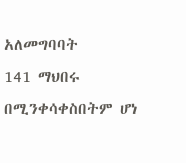አለመግባባት
141 ማህበሩ በሚንቀሳቀስበትም ሆነ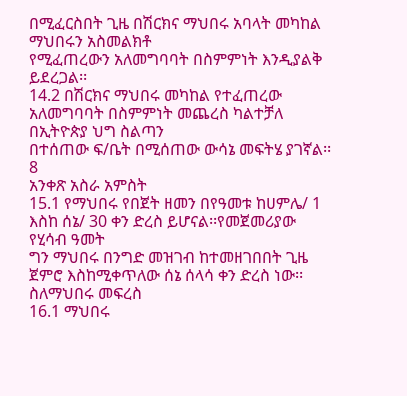በሚፈርስበት ጊዜ በሽርክና ማህበሩ አባላት መካከል ማህበሩን አስመልክቶ
የሚፈጠረውን አለመግባባት በስምምነት እንዲያልቅ ይደረጋል፡፡
14.2 በሽርክና ማህበሩ መካከል የተፈጠረው አለመግባባት በስምምነት መጨረስ ካልተቻለ በኢትዮጵያ ህግ ስልጣን
በተሰጠው ፍ/ቤት በሚሰጠው ውሳኔ መፍትሄ ያገኛል፡፡
8
አንቀጽ አስራ አምስት
15.1 የማህበሩ የበጀት ዘመን በየዓመቱ ከሀምሌ/ 1 እስከ ሰኔ/ 30 ቀን ድረስ ይሆናል፡፡የመጀመሪያው የሂሳብ ዓመት
ግን ማህበሩ በንግድ መዝገብ ከተመዘገበበት ጊዜ ጀምሮ እስከሚቀጥለው ሰኔ ሰላሳ ቀን ድረስ ነው፡፡
ስለማህበሩ መፍረስ
16.1 ማህበሩ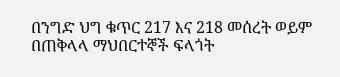በንግድ ህግ ቁጥር 217 እና 218 መሰረት ወይም በጠቅላላ ማህበርተኞች ፍላጎት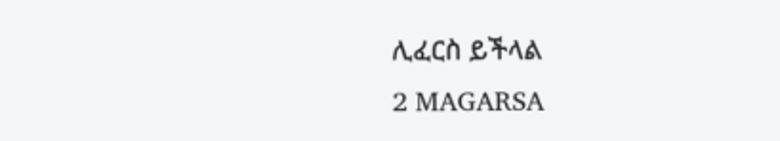ሊፈርስ ይችላል
2 MAGARSA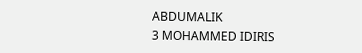ABDUMALIK
3 MOHAMMED IDIRIS